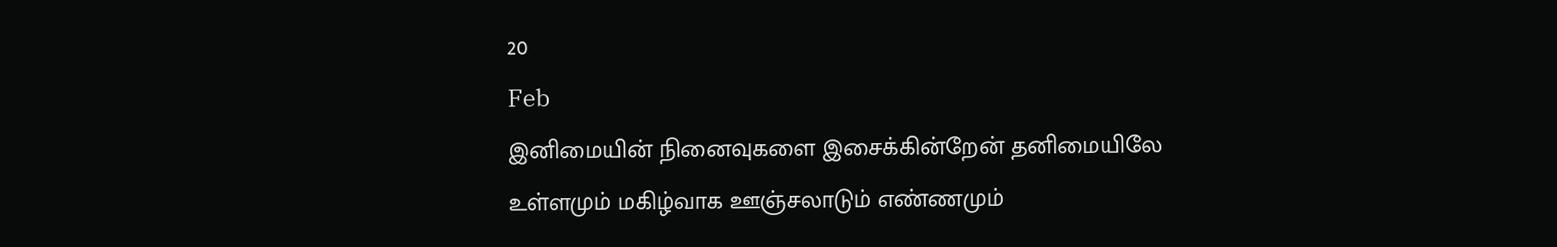20
Feb
இனிமையின் நினைவுகளை இசைக்கின்றேன் தனிமையிலே
உள்ளமும் மகிழ்வாக ஊஞ்சலாடும் எண்ணமும்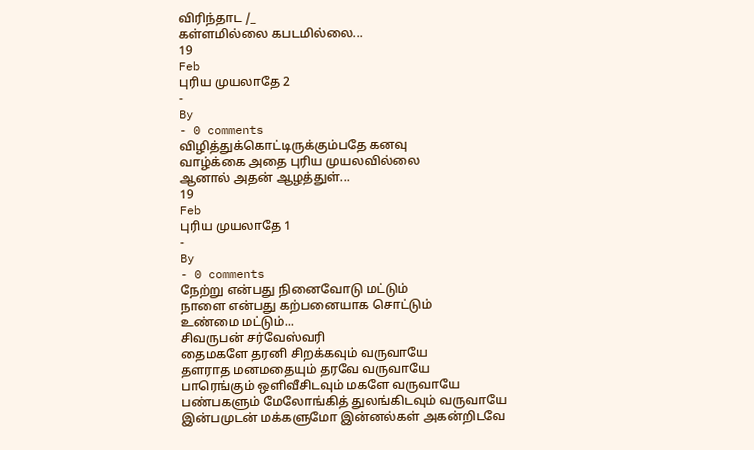விரிந்தாட /_
கள்ளமில்லை கபடமில்லை...
19
Feb
புரிய முயலாதே 2
-
By
- 0 comments
விழித்துக்கொட்டிருக்கும்பதே கனவு
வாழ்க்கை அதை புரிய முயலவில்லை
ஆனால் அதன் ஆழத்துள்...
19
Feb
புரிய முயலாதே 1
-
By
- 0 comments
நேற்று என்பது நினைவோடு மட்டும்
நாளை என்பது கற்பனையாக சொட்டும்
உண்மை மட்டும்...
சிவருபன் சர்வேஸ்வரி
தைமகளே தரனி சிறக்கவும் வருவாயே
தளராத மனமதையும் தரவே வருவாயே
பாரெங்கும் ஒளிவீசிடவும் மகளே வருவாயே
பண்பகளும் மேலோங்கித் துலங்கிடவும் வருவாயே
இன்பமுடன் மக்களுமோ இன்னல்கள் அகன்றிடவே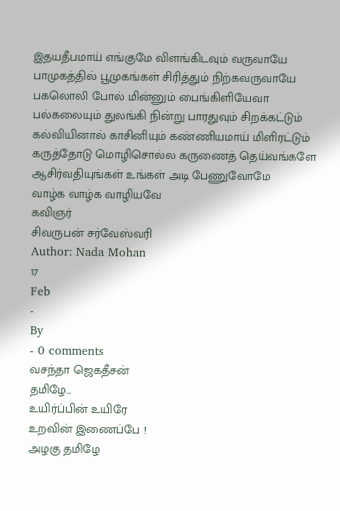இதயதீபமாய் எங்குமே விளங்கிடவும் வருவாயே
பாமுகத்தில் பூமுகங்கள் சிரித்தும் நிற்கவருவாயே
பகலொலி போல் மின்னும் பைங்கிளியேவா
பல்கலையும் துலங்கி நின்று பாரதுவும் சிறக்கட்டும்
கல்வியினால் காசினியும் கண்ணியமாய் மிளிரட்டும்
கருத்தோடு மொழிசொல்ல கருணைத் தெய்வங்களே
ஆசிர்வதியுங்கள் உங்கள் அடி பேணுவோமே
வாழ்க வாழ்க வாழியவே
கவிஞர்
சிவருபன் சர்வேஸ்வரி
Author: Nada Mohan
17
Feb
-
By
- 0 comments
வசந்தா ஜெகதீசன்
தமிழே...
உயிர்ப்பின் உயிரே
உறவின் இணைப்பே !
அழகு தமிழே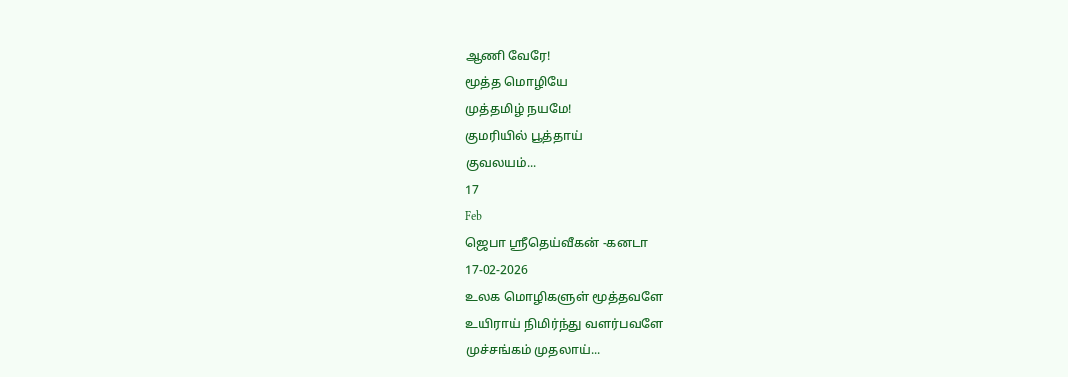ஆணி வேரே!
மூத்த மொழியே
முத்தமிழ் நயமே!
குமரியில் பூத்தாய்
குவலயம்...
17
Feb
ஜெபா ஸ்ரீதெய்வீகன் -கனடா
17-02-2026
உலக மொழிகளுள் மூத்தவளே
உயிராய் நிமிர்ந்து வளர்பவளே
முச்சங்கம் முதலாய்...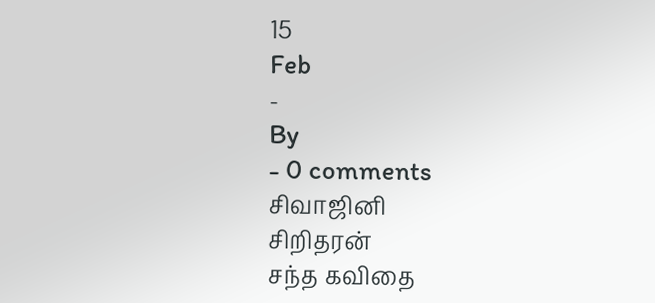15
Feb
-
By
- 0 comments
சிவாஜினி
சிறிதரன்
சந்த கவிதை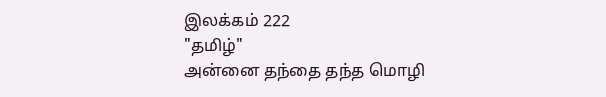இலக்கம் 222
"தமிழ்"
அன்னை தந்தை தந்த மொழி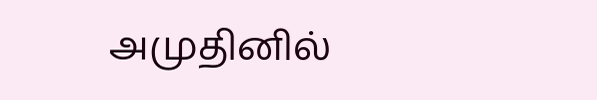அமுதினில்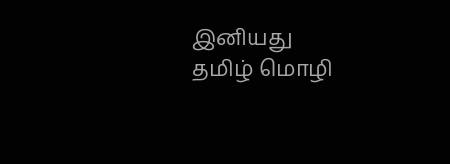இனியது
தமிழ் மொழி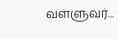வள்ளுவர்...